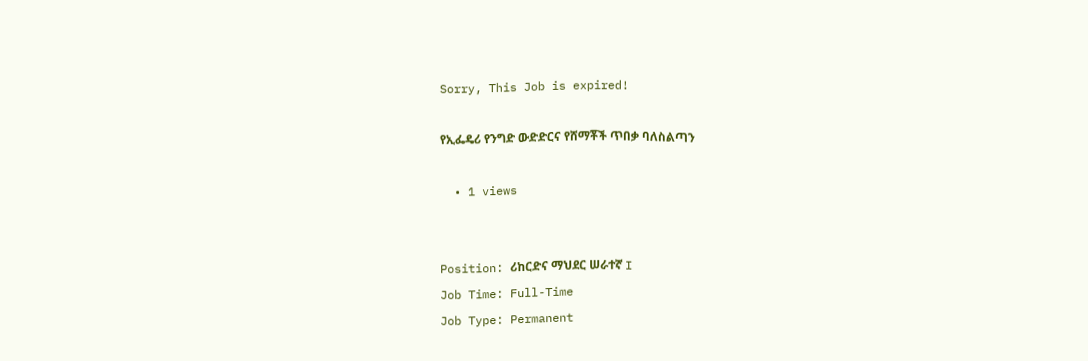Sorry, This Job is expired!

የኢፌዴሪ የንግድ ውድድርና የሸማቾች ጥበቃ ባለስልጣን

  • 1 views


Position: ሪከርድና ማህደር ሠራተኛ I
Job Time: Full-Time
Job Type: Permanent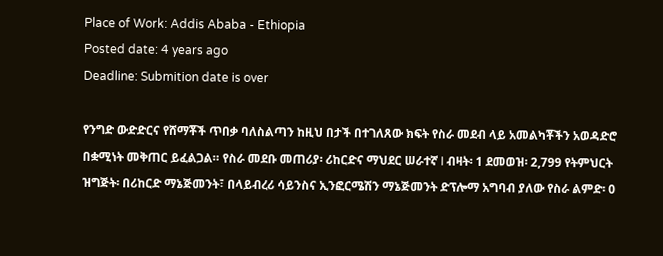Place of Work: Addis Ababa - Ethiopia
Posted date: 4 years ago
Deadline: Submition date is over

የንግድ ውድድርና የሸማቾች ጥበቃ ባለስልጣን ከዚህ በታች በተገለጸው ክፍት የስራ መደብ ላይ አመልካቾችን አወዳድሮ በቋሚነት መቅጠር ይፈልጋል። የስራ መደቡ መጠሪያ፡ ሪከርድና ማህደር ሠራተኛ I ብዛት፡ 1 ደመወዝ፡ 2,799 የትምህርት ዝግጅት፡ በሪከርድ ማኔጅመንት፣ በላይብረሪ ሳይንስና ኢንፎርሜሽን ማኔጅመንት ድፕሎማ አግባብ ያለው የስራ ልምድ፡ 0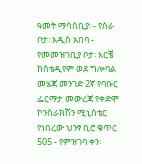ዓመት ማሳሰቢያ፡ - የስራ ቦታ፡ አዲስ አበባ - የመመዝገቢያ ቦታ፡ እርቼ ከስቴዲየም ወደ ግሎባል መሄጃ መንገድ 2ኛ የባቡር ፌርማታ መውረጃ የቀድሞ ኮንስራክሽን ሚኒስቴር የነበረው ህንፃ ቢሮ ቁጥር 505 - የምዝገባ ቀን፡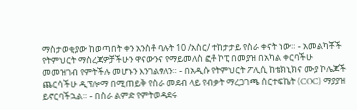ማስታወቂያው ከወጣበት ቀን አንስቶ ባሉት 10 /አስር/ ተከታታይ የስራ ቀናት ነው። - አመልካቾች የትምህርት ማስረጃዎቻችሁን ዋናውንና የማይመለስ ፎቶ ኮፒ በመያዝ በአካል ቀርባችሁ መመዝገብ የምትችሉ መሆኑን እንገልፃለን። - በአዲሱ የትምህርት ፖሊሲ ከቴክኒክና ሙያ ኮሌጆች ጨርሳችሁ ዲፕሎማ በሚጠይቅ የስራ መደብ ላይ የብቃት ማረጋገጫ ሰርተፍኬት (COC) ማያያዝ ይኖርባችኋል። - በስራ ልምድ የምትወዳደሩ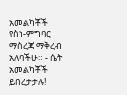አመልካቾች የስነ-ምግባር ማስረጃ ማቅረብ አለባችሁ። - ሴት አመልካቾች ይበረታታሉ!